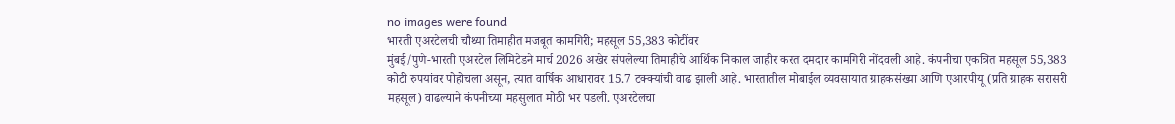no images were found
भारती एअरटेलची चौथ्या तिमाहीत मजबूत कामगिरी; महसूल 55,383 कोटींवर
मुंबई/पुणे-भारती एअरटेल लिमिटेडने मार्च 2026 अखेर संपलेल्या तिमाहीचे आर्थिक निकाल जाहीर करत दमदार कामगिरी नोंदवली आहे. कंपनीचा एकत्रित महसूल 55,383 कोटी रुपयांवर पोहोचला असून, त्यात वार्षिक आधारावर 15.7 टक्क्यांची वाढ झाली आहे. भारतातील मोबाईल व्यवसायात ग्राहकसंख्या आणि एआरपीयू (प्रति ग्राहक सरासरी महसूल) वाढल्याने कंपनीच्या महसुलात मोठी भर पडली. एअरटेलचा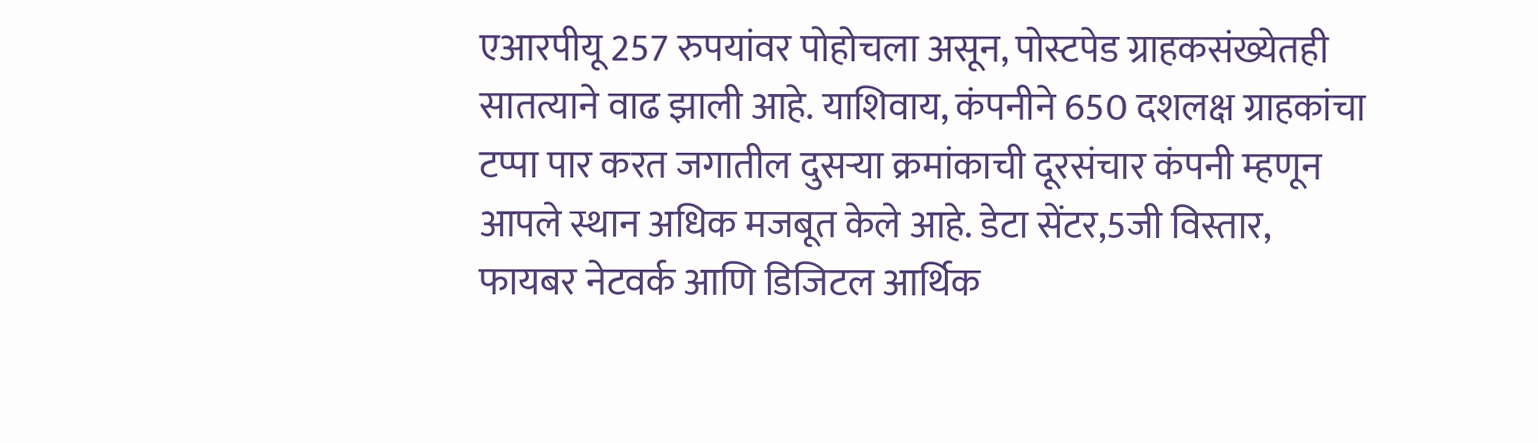एआरपीयू 257 रुपयांवर पोहोचला असून, पोस्टपेड ग्राहकसंख्येतही सातत्याने वाढ झाली आहे. याशिवाय, कंपनीने 650 दशलक्ष ग्राहकांचा टप्पा पार करत जगातील दुसऱ्या क्रमांकाची दूरसंचार कंपनी म्हणून आपले स्थान अधिक मजबूत केले आहे. डेटा सेंटर,5जी विस्तार, फायबर नेटवर्क आणि डिजिटल आर्थिक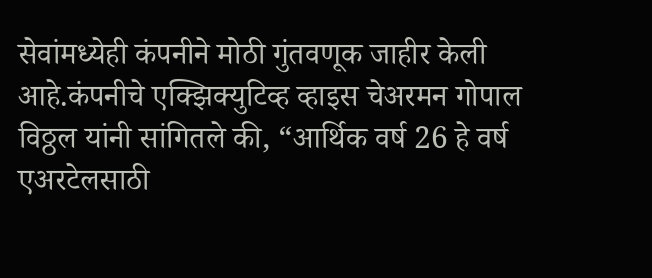सेवांमध्येही कंपनीने मोठी गुंतवणूक जाहीर केली आहे.कंपनीचे एक्झिक्युटिव्ह व्हाइस चेअरमन गोपाल विठ्ठल यांनी सांगितले की, “आर्थिक वर्ष 26 हे वर्ष एअरटेलसाठी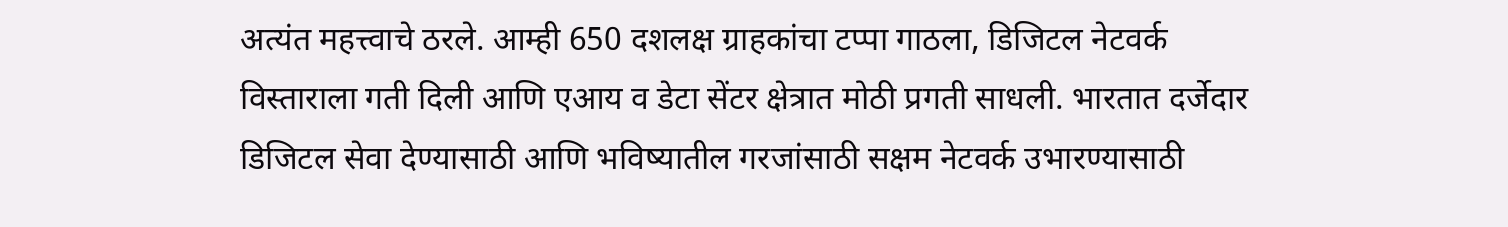अत्यंत महत्त्वाचे ठरले. आम्ही 650 दशलक्ष ग्राहकांचा टप्पा गाठला, डिजिटल नेटवर्क विस्ताराला गती दिली आणि एआय व डेटा सेंटर क्षेत्रात मोठी प्रगती साधली. भारतात दर्जेदार डिजिटल सेवा देण्यासाठी आणि भविष्यातील गरजांसाठी सक्षम नेटवर्क उभारण्यासाठी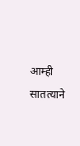आम्ही सातत्याने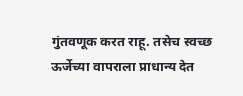गुंतवणूक करत राहू. तसेच स्वच्छ ऊर्जेच्या वापराला प्राधान्य देत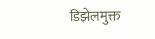डिझेलमुक्त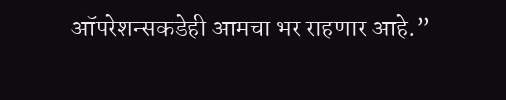ऑपरेशन्सकडेही आमचा भर राहणार आहे.”